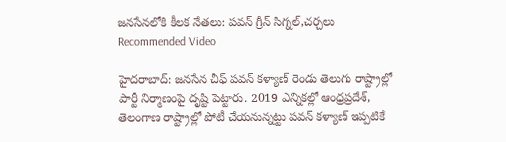జనసేనలోకి కీలక నేతలు: పవన్ గ్రీన్ సిగ్నల్,చర్చలు
Recommended Video

హైదరాబాద్: జనసేన చీఫ్ పవన్ కళ్యాణ్ రెండు తెలుగు రాష్ట్రాల్లో పార్టీ నిర్మాణంపై దృష్టి పెట్టారు. 2019 ఎన్నికల్లో ఆంధ్రప్రదేశ్, తెలంగాణ రాష్ట్రాల్లో పోటీ చేయనున్నట్టు పవన్ కళ్యాణ్ ఇప్పటికే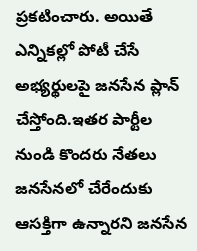ప్రకటించారు. అయితే ఎన్నికల్లో పోటీ చేసే అభ్యర్థులపై జనసేన ప్లాన్ చేస్తోంది.ఇతర పార్టీల నుండి కొందరు నేతలు జనసేనలో చేరేందుకు ఆసక్తిగా ఉన్నారని జనసేన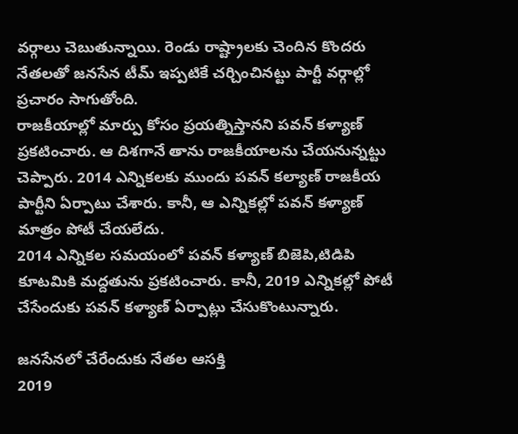వర్గాలు చెబుతున్నాయి. రెండు రాష్ట్రాలకు చెందిన కొందరు నేతలతో జనసేన టీమ్ ఇప్పటికే చర్చించినట్టు పార్టీ వర్గాల్లో ప్రచారం సాగుతోంది.
రాజకీయాల్లో మార్పు కోసం ప్రయత్నిస్తానని పవన్ కళ్యాణ్ ప్రకటించారు. ఆ దిశగానే తాను రాజకీయాలను చేయనున్నట్టు చెప్పారు. 2014 ఎన్నికలకు ముందు పవన్ కల్యాణ్ రాజకీయ పార్టీని ఏర్పాటు చేశారు. కానీ, ఆ ఎన్నికల్లో పవన్ కళ్యాణ్ మాత్రం పోటీ చేయలేదు.
2014 ఎన్నికల సమయంలో పవన్ కళ్యాణ్ బిజెపి,టిడిపి కూటమికి మద్దతును ప్రకటించారు. కానీ, 2019 ఎన్నికల్లో పోటీ చేసేందుకు పవన్ కళ్యాణ్ ఏర్పాట్లు చేసుకొంటున్నారు.

జనసేనలో చేరేందుకు నేతల ఆసక్తి
2019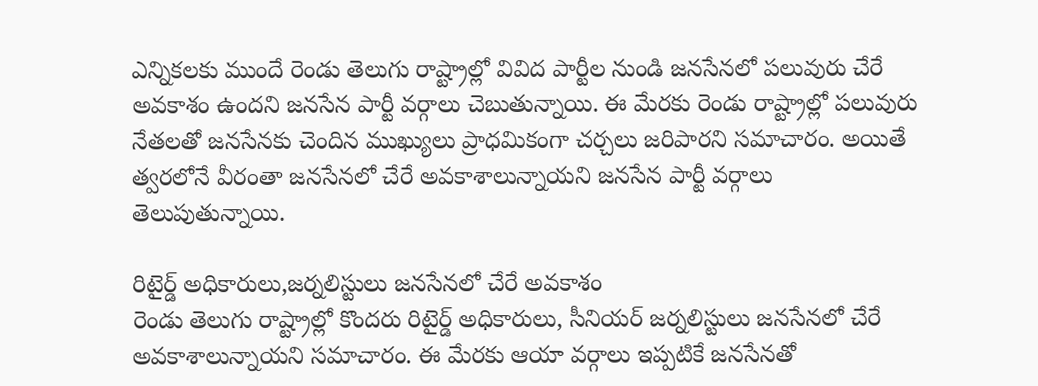ఎన్నికలకు ముందే రెండు తెలుగు రాష్ట్రాల్లో వివిద పార్టీల నుండి జనసేనలో పలువురు చేరే అవకాశం ఉందని జనసేన పార్టీ వర్గాలు చెబుతున్నాయి. ఈ మేరకు రెండు రాష్ట్రాల్లో పలువురు నేతలతో జనసేనకు చెందిన ముఖ్యులు ప్రాధమికంగా చర్చలు జరిపారని సమాచారం. అయితే త్వరలోనే వీరంతా జనసేనలో చేరే అవకాశాలున్నాయని జనసేన పార్టీ వర్గాలు తెలుపుతున్నాయి.

రిటైర్డ్ అధికారులు,జర్నలిస్టులు జనసేనలో చేరే అవకాశం
రెండు తెలుగు రాష్ట్రాల్లో కొందరు రిటైర్డ్ అధికారులు, సీనియర్ జర్నలిస్టులు జనసేనలో చేరే అవకాశాలున్నాయని సమాచారం. ఈ మేరకు ఆయా వర్గాలు ఇప్పటికే జనసేనతో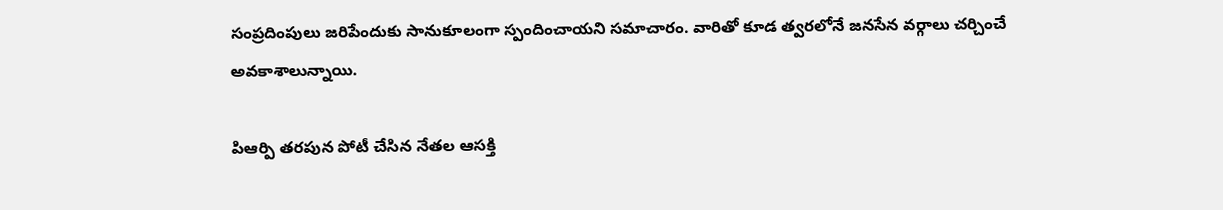సంప్రదింపులు జరిపేందుకు సానుకూలంగా స్పందించాయని సమాచారం. వారితో కూడ త్వరలోనే జనసేన వర్గాలు చర్చించే అవకాశాలున్నాయి.

పిఆర్పి తరపున పోటీ చేసిన నేతల ఆసక్తి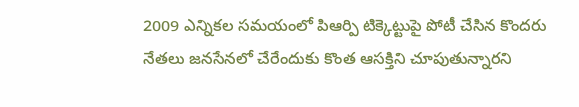2009 ఎన్నికల సమయంలో పిఆర్పి టిక్కెట్టుపై పోటీ చేసిన కొందరు నేతలు జనసేనలో చేరేందుకు కొంత ఆసక్తిని చూపుతున్నారని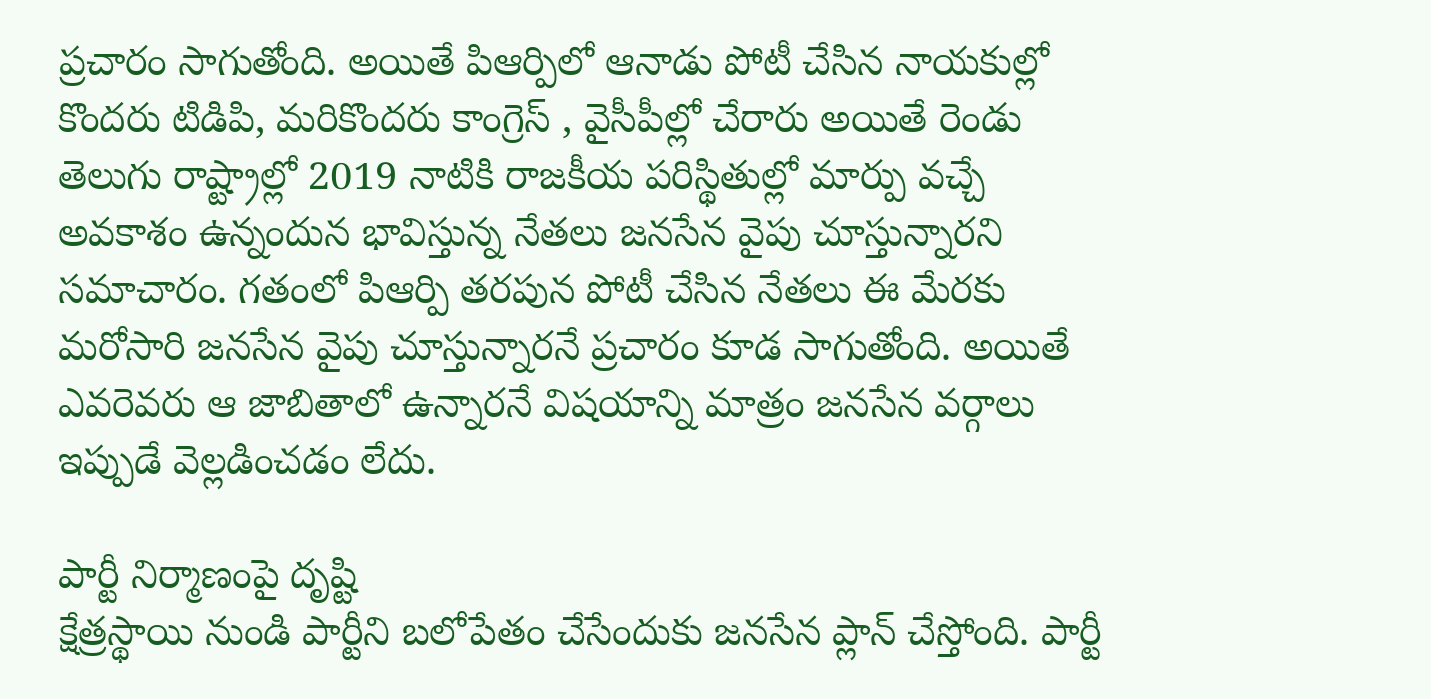ప్రచారం సాగుతోంది. అయితే పిఆర్పిలో ఆనాడు పోటీ చేసిన నాయకుల్లో కొందరు టిడిపి, మరికొందరు కాంగ్రెస్ , వైసీపీల్లో చేరారు అయితే రెండు తెలుగు రాష్ట్రాల్లో 2019 నాటికి రాజకీయ పరిస్థితుల్లో మార్పు వచ్చే అవకాశం ఉన్నందున భావిస్తున్న నేతలు జనసేన వైపు చూస్తున్నారని సమాచారం. గతంలో పిఆర్పి తరపున పోటీ చేసిన నేతలు ఈ మేరకు మరోసారి జనసేన వైపు చూస్తున్నారనే ప్రచారం కూడ సాగుతోంది. అయితే ఎవరెవరు ఆ జాబితాలో ఉన్నారనే విషయాన్ని మాత్రం జనసేన వర్గాలు ఇప్పుడే వెల్లడించడం లేదు.

పార్టీ నిర్మాణంపై దృష్టి
క్షేత్రస్థాయి నుండి పార్టీని బలోపేతం చేసేందుకు జనసేన ప్లాన్ చేస్తోంది. పార్టీ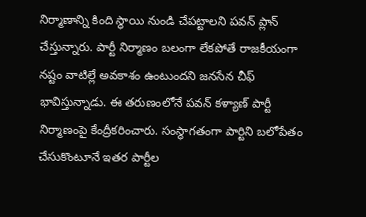నిర్మాణాన్ని కింది స్థాయి నుండి చేపట్టాలని పవన్ ప్లాన్ చేస్తున్నారు. పార్టీ నిర్మాణం బలంగా లేకపోతే రాజకీయంగా నష్టం వాటిల్లే అవకాశం ఉంటుందని జనసేన చీఫ్ భావిస్తున్నాడు. ఈ తరుణంలోనే పవన్ కళ్యాణ్ పార్టీ నిర్మాణంపై కేంద్రీకరించారు. సంస్థాగతంగా పార్టిని బలోపేతం చేసుకొంటూనే ఇతర పార్టీల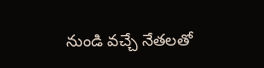నుండి వచ్చే నేతలతో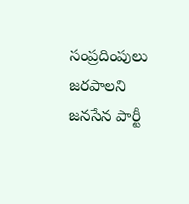సంప్రదింపులు జరపాలని జనసేన పార్టీ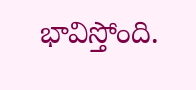భావిస్తోంది.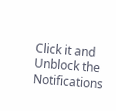Click it and Unblock the Notifications